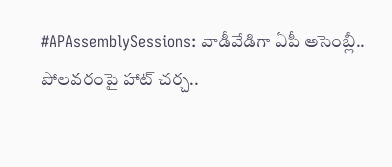#APAssemblySessions: వాడీవేడిగా ఏపీ అసెంబ్లీ.. పోలవరంపై హాట్ చర్చ..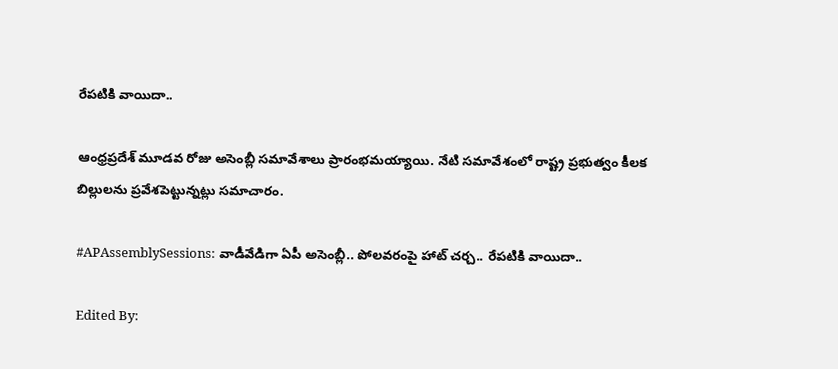రేపటికి వాయిదా..

ఆంధ్రప్రదేశ్ మూడవ రోజు అసెంబ్లీ సమావేశాలు ప్రారంభమయ్యాయి. నేటి సమావేశంలో రాష్ట్ర ప్రభుత్వం కీలక బిల్లులను ప్రవేశపెట్టున్నట్లు సమాచారం.

#APAssemblySessions: వాడీవేడిగా ఏపీ అసెంబ్లీ.. పోలవరంపై హాట్ చర్చ.. రేపటికి వాయిదా..

Edited By: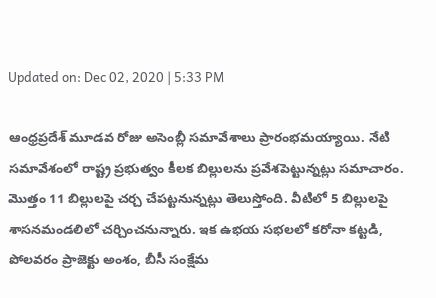Updated on: Dec 02, 2020 | 5:33 PM

ఆంధ్రప్రదేశ్ మూడవ రోజు అసెంబ్లీ సమావేశాలు ప్రారంభమయ్యాయి. నేటి సమావేశంలో రాష్ట్ర ప్రభుత్వం కీలక బిల్లులను ప్రవేశపెట్టున్నట్లు సమాచారం. మొత్తం 11 బిల్లులపై చర్చ చేపట్టనున్నట్లు తెలుస్తోంది. వీటిలో 5 బిల్లులపై శాసనమండలిలో చర్చించనున్నారు. ఇక ఉభయ సభలలో కరోనా కట్టడి, పోలవరం ప్రాజెక్టు అంశం, బీసీ సంక్షేమ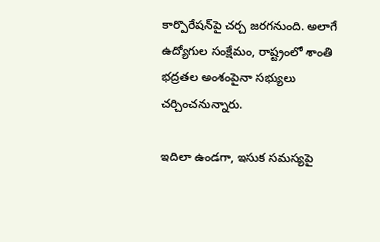కార్పొరేషన్‌పై చర్చ జరగనుంది. అలాగే ఉద్యోగుల సంక్షేమం, రాష్ట్రంలో శాంతి భద్రతల అంశంపైనా సభ్యులు చర్చించనున్నారు.

ఇదిలా ఉండగా, ఇసుక సమస్యపై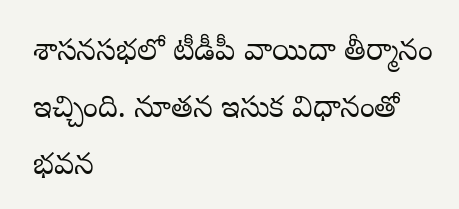శాసనసభలో టీడీపీ వాయిదా తీర్మానం ఇచ్చింది. నూతన ఇసుక విధానంతో భవన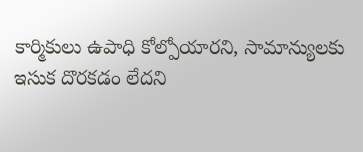కార్మికులు ఉపాధి కోల్పోయారని, సామాన్యులకు ఇసుక దొరకడం లేదని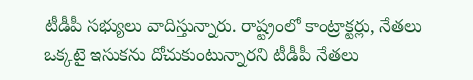టీడీపీ సభ్యులు వాదిస్తున్నారు. రాష్ట్రంలో కాంట్రాక్టర్లు, నేతలు ఒక్కటై ఇసుకను దోచుకుంటున్నారని టీడీపీ నేతలు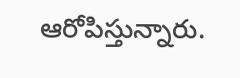ఆరోపిస్తున్నారు.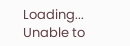Loading...
Unable to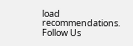load recommendations.
Follow Us